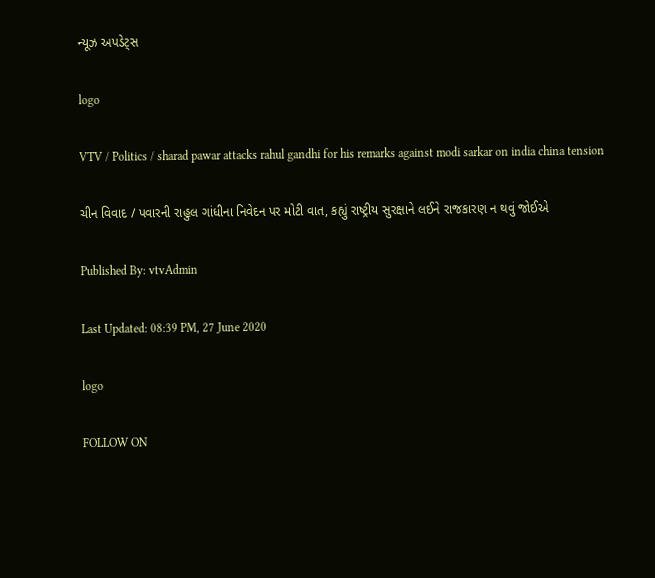ન્યૂઝ અપડેટ્સ

logo

VTV / Politics / sharad pawar attacks rahul gandhi for his remarks against modi sarkar on india china tension

ચીન વિવાદ / પવારની રાહુલ ગાંધીના નિવેદન પર મોટી વાત, કહ્યું રાષ્ટ્રીય સુરક્ષાને લઈને રાજકારણ ન થવું જોઈએ

Published By: vtvAdmin

Last Updated: 08:39 PM, 27 June 2020

logo

FOLLOW ON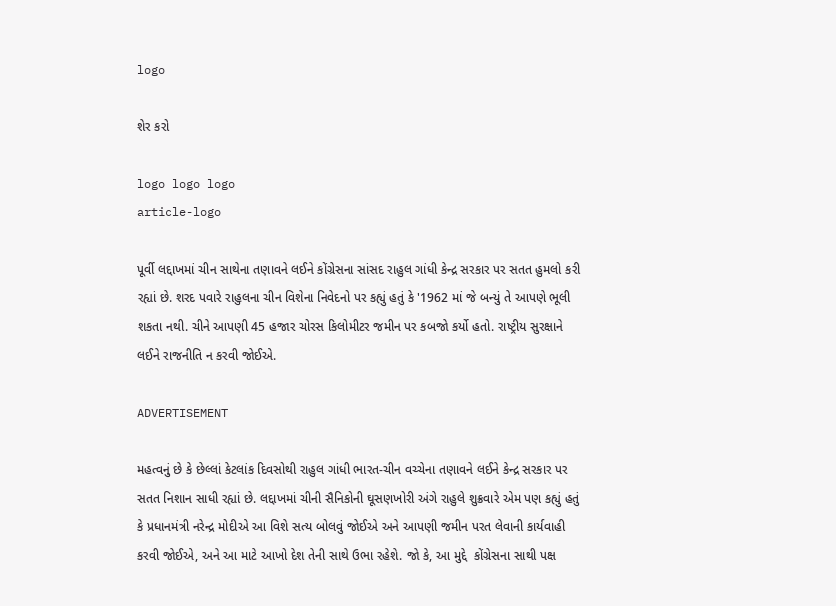logo

શેર કરો

logo logo logo
article-logo

પૂર્વી લદ્દાખમાં ચીન સાથેના તણાવને લઈને કોંગ્રેસના સાંસદ રાહુલ ગાંધી કેન્દ્ર સરકાર પર સતત હુમલો કરી રહ્યાં છે. શરદ પવારે રાહુલના ચીન વિશેના નિવેદનો પર કહ્યું હતું કે '1962 માં જે બન્યું તે આપણે ભૂલી શકતા નથી. ચીને આપણી 45 હજાર ચોરસ કિલોમીટર જમીન પર કબજો કર્યો હતો. રાષ્ટ્રીય સુરક્ષાને લઈને રાજનીતિ ન કરવી જોઈએ.

ADVERTISEMENT

મહત્વનું છે કે છેલ્લાં કેટલાંક દિવસોથી રાહુલ ગાંધી ભારત-ચીન વચ્ચેના તણાવને લઈને કેન્દ્ર સરકાર પર સતત નિશાન સાધી રહ્યાં છે. લદ્દાખમાં ચીની સૈનિકોની ઘૂસણખોરી અંગે રાહુલે શુક્રવારે એમ પણ કહ્યું હતું કે પ્રધાનમંત્રી નરેન્દ્ર મોદીએ આ વિશે સત્ય બોલવું જોઈએ અને આપણી જમીન પરત લેવાની કાર્યવાહી કરવી જોઈએ, અને આ માટે આખો દેશ તેની સાથે ઉભા રહેશે. જો કે, આ મુદ્દે  કોંગ્રેસના સાથી પક્ષ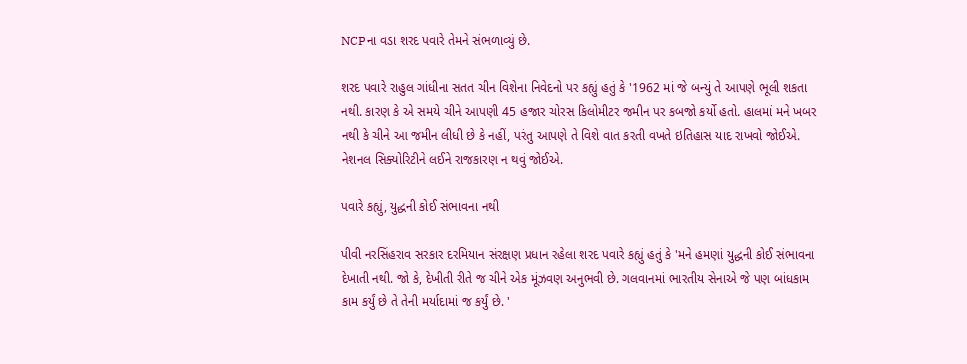NCPના વડા શરદ પવારે તેમને સંભળાવ્યું છે.

શરદ પવારે રાહુલ ગાંધીના સતત ચીન વિશેના નિવેદનો પર કહ્યું હતું કે '1962 માં જે બન્યું તે આપણે ભૂલી શકતા નથી. કારણ કે એ સમયે ચીને આપણી 45 હજાર ચોરસ કિલોમીટર જમીન પર કબજો કર્યો હતો. હાલમાં મને ખબર નથી કે ચીને આ જમીન લીધી છે કે નહીં, પરંતુ આપણે તે વિશે વાત કરતી વખતે ઇતિહાસ યાદ રાખવો જોઈએ. નેશનલ સિક્યોરિટીને લઈને રાજકારણ ન થવું જોઈએ.

પવારે કહ્યું, યુદ્ધની કોઈ સંભાવના નથી

પીવી નરસિંહરાવ સરકાર દરમિયાન સંરક્ષણ પ્રધાન રહેલા શરદ પવારે કહ્યું હતું કે 'મને હમણાં યુદ્ધની કોઈ સંભાવના દેખાતી નથી. જો કે, દેખીતી રીતે જ ચીને એક મૂંઝવણ અનુભવી છે. ગલવાનમાં ભારતીય સેનાએ જે પણ બાંધકામ કામ કર્યું છે તે તેની મર્યાદામાં જ કર્યું છે. '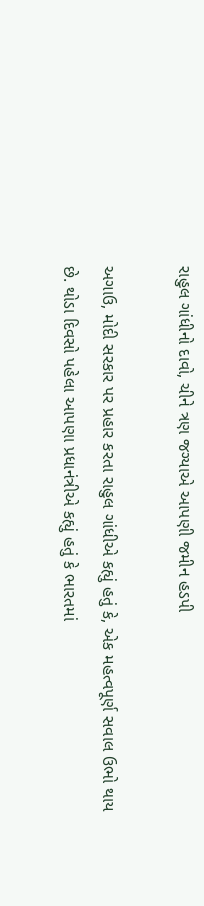રાહુલ ગાંધીનો દાવો, ચીને ત્રણ જગ્યાએ આપણી જમીન હડપી

અગાઉ, મોદી સરકાર પર પ્રહાર કરતા રાહુલ ગાંધીએ કહ્યું હતું કે, એક મહત્વપૂર્ણ સવાલ ઉભો થાય છે. થોડા દિવસો પહેલા આપણા પ્રધાનંત્રીએ કહ્યું હતું કે ભારતમાં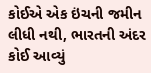કોઈએ એક ઇંચની જમીન લીધી નથી, ભારતની અંદર કોઈ આવ્યું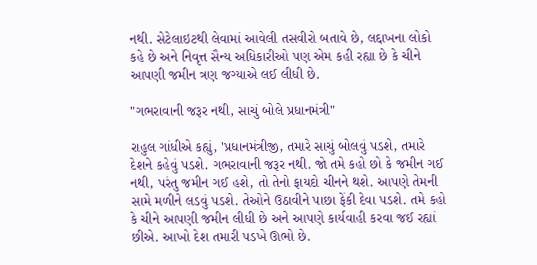નથી. સેટેલાઇટથી લેવામાં આવેલી તસવીરો બતાવે છે, લદ્દાખના લોકો કહે છે અને નિવૃત્ત સૈન્ય અધિકારીઓ પણ એમ કહી રહ્યા છે કે ચીને આપણી જમીન ત્રણ જગ્યાએ લઈ લીધી છે.

"ગભરાવાની જરૂર નથી, સાચું બોલે પ્રધાનમંત્રી"

રાહુલ ગાંધીએ કહ્યું, 'પ્રધાનમંત્રીજી, તમારે સાચું બોલવું પડશે, તમારે દેશને કહેવું પડશે. ગભરાવાની જરૂર નથી. જો તમે કહો છો કે જમીન ગઈ નથી, પરંતુ જમીન ગઈ હશે, તો તેનો ફાયદો ચીનને થશે. આપણે તેમની સામે મળીને લડવું પડશે. તેઓને ઉઠાવીને પાછા ફેંકી દેવા પડશે. તમે કહો કે ચીને આપણી જમીન લીધી છે અને આપણે કાર્યવાહી કરવા જઈ રહ્યાં છીએ. આખો દેશ તમારી પડખે ઊભો છે.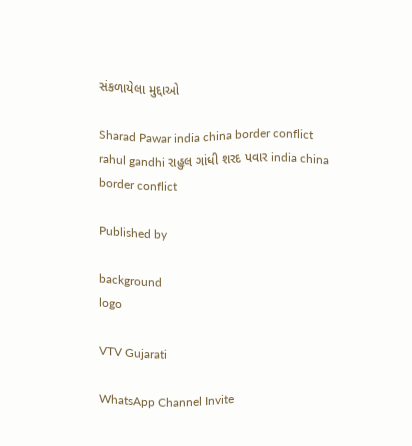સંકળાયેલા મુદ્દાઓ

Sharad Pawar india china border conflict rahul gandhi રાહુલ ગાંધી શરદ પવાર india china border conflict

Published by

background
logo

VTV Gujarati

WhatsApp Channel Invite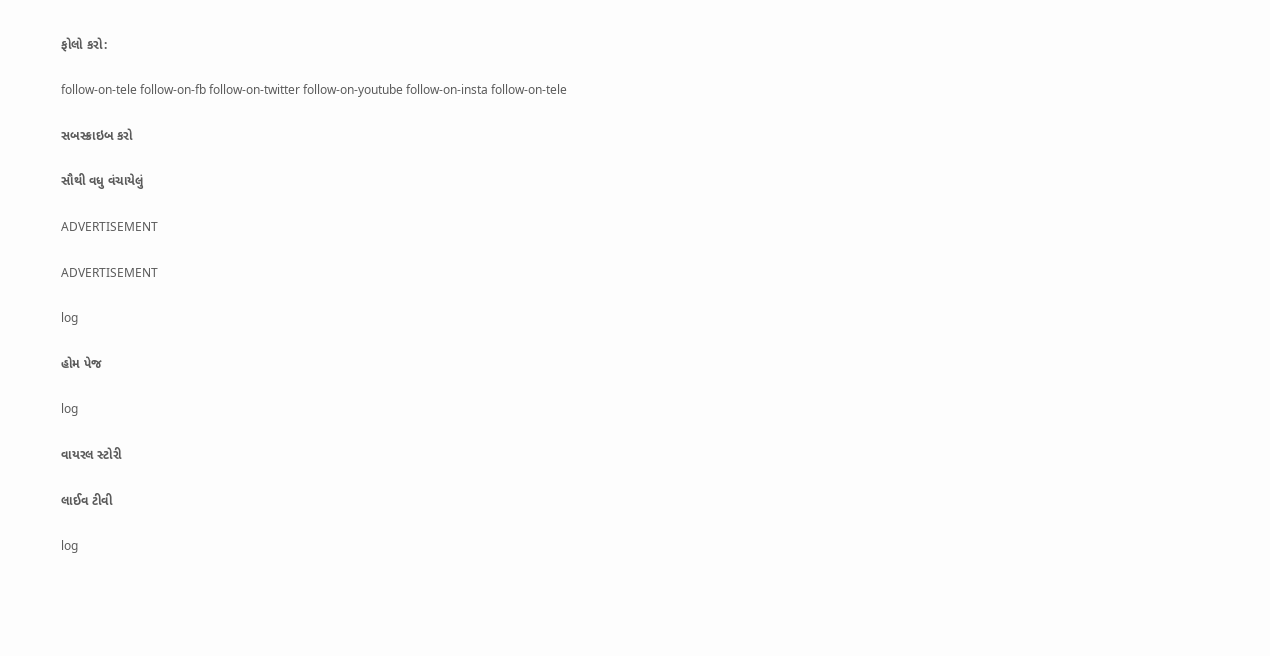ફોલો કરો:

follow-on-tele follow-on-fb follow-on-twitter follow-on-youtube follow-on-insta follow-on-tele

સબસ્ક્રાઇબ કરો

સૌથી વધુ વંચાયેલું

ADVERTISEMENT

ADVERTISEMENT

log

હોમ પેજ

log

વાયરલ સ્ટોરી

લાઈવ ટીવી

log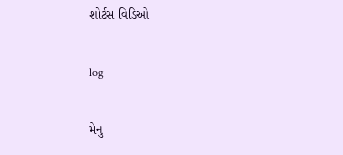શોર્ટસ વિડિઓ

log

મેનુ